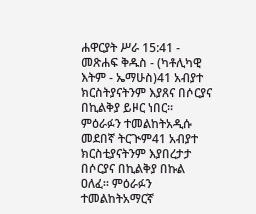ሐዋርያት ሥራ 15:41 - መጽሐፍ ቅዱስ - (ካቶሊካዊ እትም - ኤማሁስ)41 አብያተ ክርስትያናትንም እያጸና በሶርያና በኪልቅያ ይዞር ነበር። ምዕራፉን ተመልከትአዲሱ መደበኛ ትርጒም41 አብያተ ክርስቲያናትንም እያበረታታ በሶርያና በኪልቅያ በኩል ዐለፈ። ምዕራፉን ተመልከትአማርኛ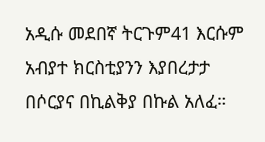አዲሱ መደበኛ ትርጉም41 እርሱም አብያተ ክርስቲያንን እያበረታታ በሶርያና በኪልቅያ በኩል አለፈ።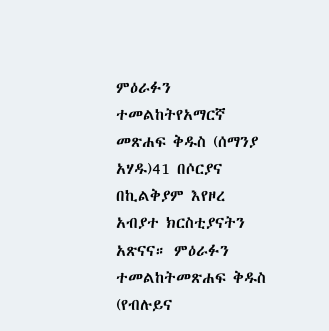ምዕራፉን ተመልከትየአማርኛ መጽሐፍ ቅዱስ (ሰማንያ አሃዱ)41 በሶርያና በኪልቅያም እየዞረ አብያተ ክርስቲያናትን አጽናና። ምዕራፉን ተመልከትመጽሐፍ ቅዱስ (የብሉይና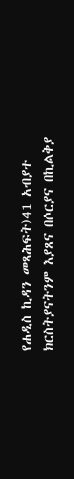የሐዲስ ኪዳን መጻሕፍት)41 አብያተ ክርስትያናትንም እያጸና በሶርያና በኪልቅያ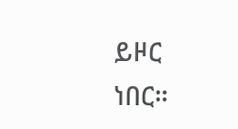ይዞር ነበር።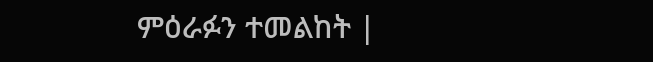ምዕራፉን ተመልከት |